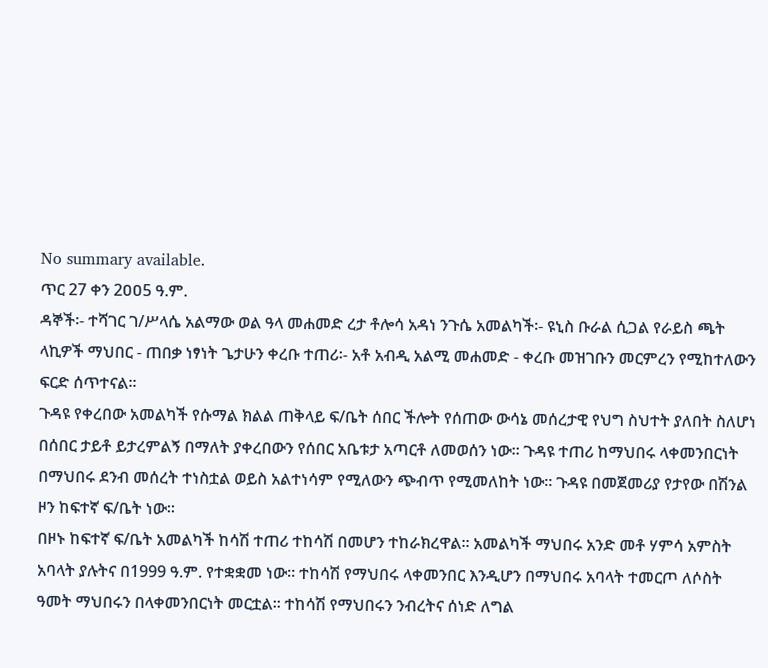No summary available.
ጥር 27 ቀን 2ዐዐ5 ዓ.ም.
ዳኞች፡- ተሻገር ገ/ሥላሴ አልማው ወል ዓላ መሐመድ ረታ ቶሎሳ አዳነ ንጉሴ አመልካች፡- ዩኒስ ቡራል ሲጋል የራይስ ጫት ላኪዎች ማህበር - ጠበቃ ነፃነት ጌታሁን ቀረቡ ተጠሪ፡- አቶ አብዲ አልሚ መሐመድ - ቀረቡ መዝገቡን መርምረን የሚከተለውን ፍርድ ሰጥተናል።
ጉዳዩ የቀረበው አመልካች የሱማል ክልል ጠቅላይ ፍ/ቤት ሰበር ችሎት የሰጠው ውሳኔ መሰረታዊ የህግ ስህተት ያለበት ስለሆነ በሰበር ታይቶ ይታረምልኝ በማለት ያቀረበውን የሰበር አቤቱታ አጣርቶ ለመወሰን ነው። ጉዳዩ ተጠሪ ከማህበሩ ላቀመንበርነት በማህበሩ ደንብ መሰረት ተነስቷል ወይስ አልተነሳም የሚለውን ጭብጥ የሚመለከት ነው። ጉዳዩ በመጀመሪያ የታየው በሽንል ዞን ከፍተኛ ፍ/ቤት ነው።
በዞኑ ከፍተኛ ፍ/ቤት አመልካች ከሳሽ ተጠሪ ተከሳሽ በመሆን ተከራክረዋል። አመልካች ማህበሩ አንድ መቶ ሃምሳ አምስት አባላት ያሉትና በ1999 ዓ.ም. የተቋቋመ ነው። ተከሳሽ የማህበሩ ላቀመንበር እንዲሆን በማህበሩ አባላት ተመርጦ ለሶስት ዓመት ማህበሩን በላቀመንበርነት መርቷል። ተከሳሽ የማህበሩን ንብረትና ሰነድ ለግል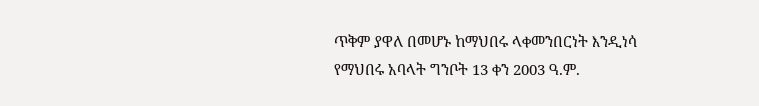ጥቅም ያዋለ በመሆኑ ከማህበሩ ላቀመንበርነት እንዲነሳ የማህበሩ አባላት ግንቦት 13 ቀን 2003 ዓ.ም.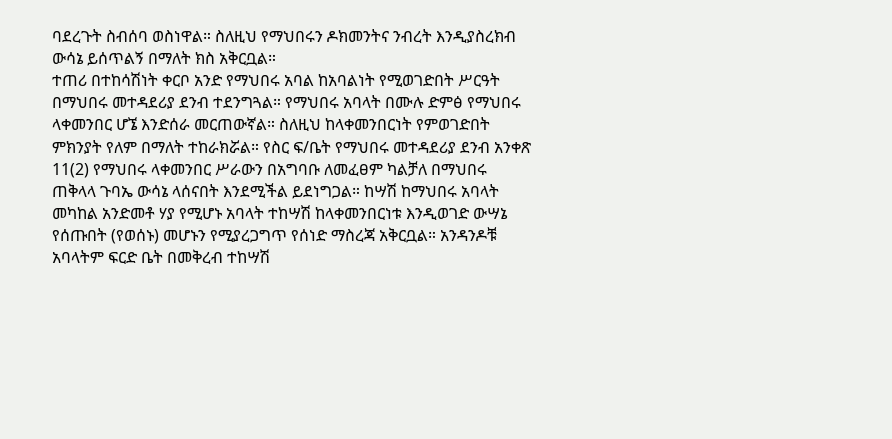ባደረጉት ስብሰባ ወስነዋል። ስለዚህ የማህበሩን ዶክመንትና ንብረት እንዲያስረክብ ውሳኔ ይሰጥልኝ በማለት ክስ አቅርቧል።
ተጠሪ በተከሳሽነት ቀርቦ አንድ የማህበሩ አባል ከአባልነት የሚወገድበት ሥርዓት በማህበሩ መተዳደሪያ ደንብ ተደንግጓል። የማህበሩ አባላት በሙሉ ድምፅ የማህበሩ ላቀመንበር ሆኜ እንድሰራ መርጠውኛል። ስለዚህ ከላቀመንበርነት የምወገድበት ምክንያት የለም በማለት ተከራክሯል። የስር ፍ/ቤት የማህበሩ መተዳደሪያ ደንብ አንቀጽ 11(2) የማህበሩ ላቀመንበር ሥራውን በአግባቡ ለመፈፀም ካልቻለ በማህበሩ ጠቅላላ ጉባኤ ውሳኔ ላሰናበት እንደሚችል ይደነግጋል። ከሣሽ ከማህበሩ አባላት መካከል አንድመቶ ሃያ የሚሆኑ አባላት ተከሣሽ ከላቀመንበርነቱ እንዲወገድ ውሣኔ የሰጡበት (የወሰኑ) መሆኑን የሚያረጋግጥ የሰነድ ማስረጃ አቅርቧል። አንዳንዶቹ አባላትም ፍርድ ቤት በመቅረብ ተከሣሽ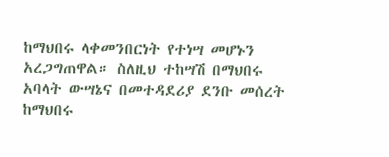ከማህበሩ ላቀመንበርነት የተነሣ መሆኑን አረጋግጠዋል። ስለዚህ ተከሣሽ በማህበሩ አባላት ውሣኔና በመተዳደሪያ ደንቡ መሰረት ከማህበሩ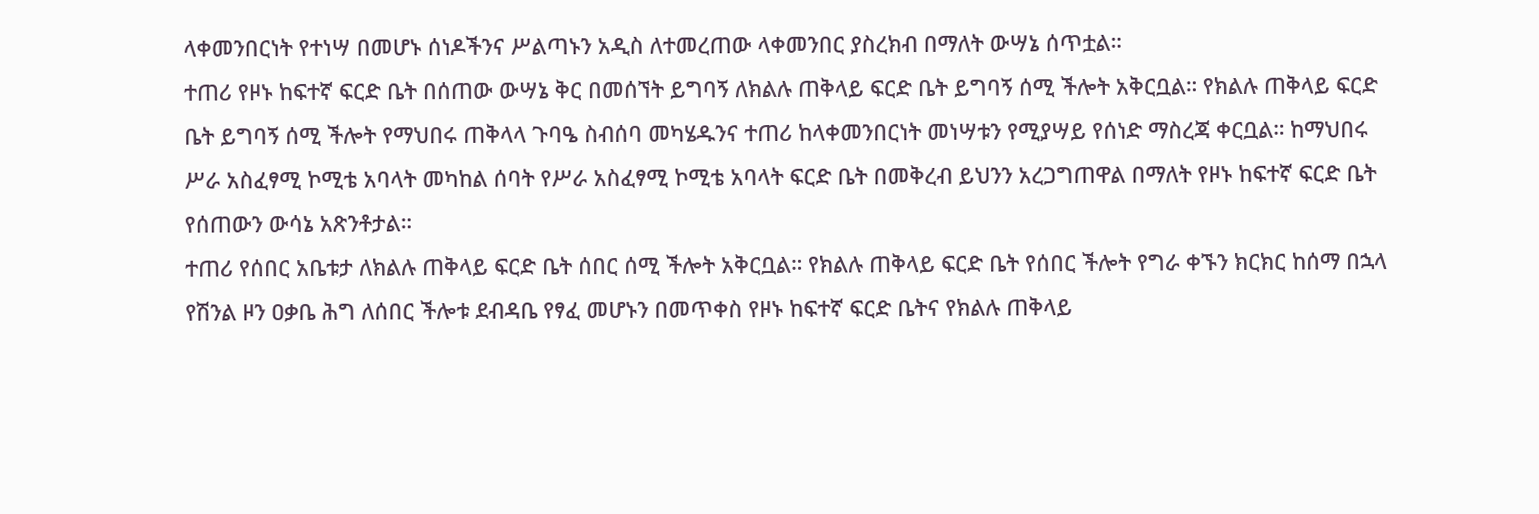ላቀመንበርነት የተነሣ በመሆኑ ሰነዶችንና ሥልጣኑን አዲስ ለተመረጠው ላቀመንበር ያስረክብ በማለት ውሣኔ ሰጥቷል።
ተጠሪ የዞኑ ከፍተኛ ፍርድ ቤት በሰጠው ውሣኔ ቅር በመሰኘት ይግባኝ ለክልሉ ጠቅላይ ፍርድ ቤት ይግባኝ ሰሚ ችሎት አቅርቧል። የክልሉ ጠቅላይ ፍርድ ቤት ይግባኝ ሰሚ ችሎት የማህበሩ ጠቅላላ ጉባዔ ስብሰባ መካሄዱንና ተጠሪ ከላቀመንበርነት መነሣቱን የሚያሣይ የሰነድ ማስረጃ ቀርቧል። ከማህበሩ ሥራ አስፈፃሚ ኮሚቴ አባላት መካከል ሰባት የሥራ አስፈፃሚ ኮሚቴ አባላት ፍርድ ቤት በመቅረብ ይህንን አረጋግጠዋል በማለት የዞኑ ከፍተኛ ፍርድ ቤት የሰጠውን ውሳኔ አጽንቶታል።
ተጠሪ የሰበር አቤቱታ ለክልሉ ጠቅላይ ፍርድ ቤት ሰበር ሰሚ ችሎት አቅርቧል። የክልሉ ጠቅላይ ፍርድ ቤት የሰበር ችሎት የግራ ቀኙን ክርክር ከሰማ በኋላ የሽንል ዞን ዐቃቤ ሕግ ለሰበር ችሎቱ ደብዳቤ የፃፈ መሆኑን በመጥቀስ የዞኑ ከፍተኛ ፍርድ ቤትና የክልሉ ጠቅላይ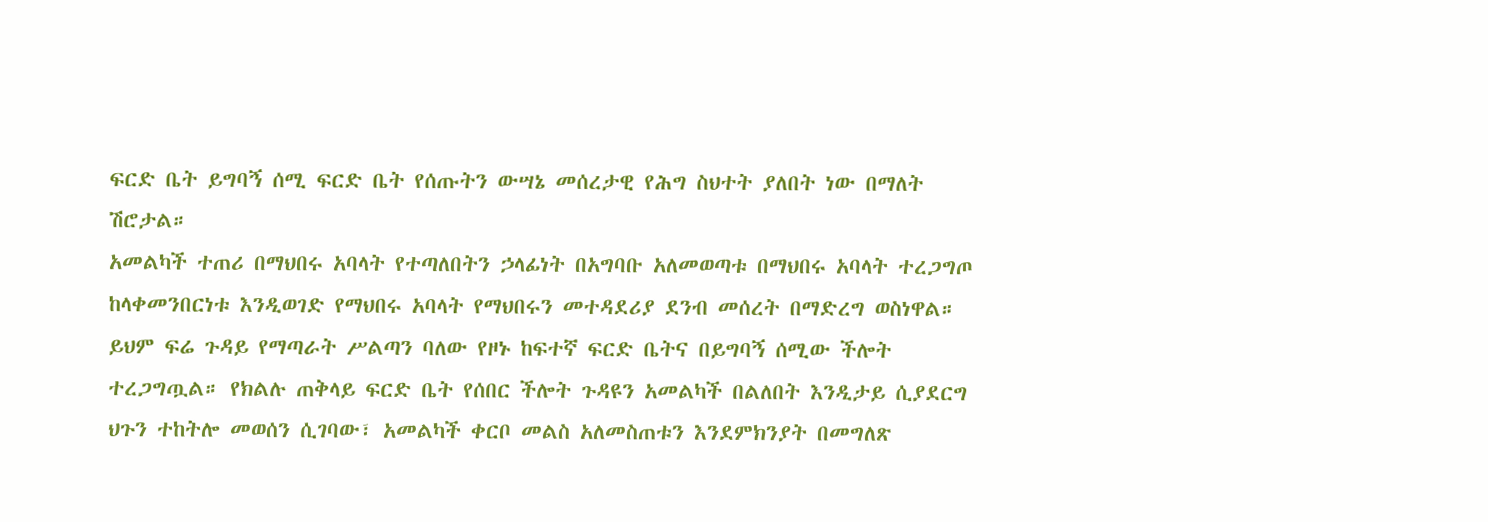ፍርድ ቤት ይግባኝ ሰሚ ፍርድ ቤት የሰጡትን ውሣኔ መሰረታዊ የሕግ ስህተት ያለበት ነው በማለት ሽሮታል።
አመልካች ተጠሪ በማህበሩ አባላት የተጣለበትን ኃላፊነት በአግባቡ አለመወጣቱ በማህበሩ አባላት ተረጋግጦ ከላቀመንበርነቱ እንዲወገድ የማህበሩ አባላት የማህበሩን መተዳደሪያ ደንብ መሰረት በማድረግ ወስነዋል። ይህም ፍሬ ጉዳይ የማጣራት ሥልጣን ባለው የዞኑ ከፍተኛ ፍርድ ቤትና በይግባኝ ሰሚው ችሎት ተረጋግጧል። የክልሉ ጠቅላይ ፍርድ ቤት የሰበር ችሎት ጉዳዩን አመልካች በልለበት እንዲታይ ሲያደርግ ህጉን ተከትሎ መወሰን ሲገባው፣ አመልካች ቀርቦ መልስ አለመስጠቱን እንደምክንያት በመግለጽ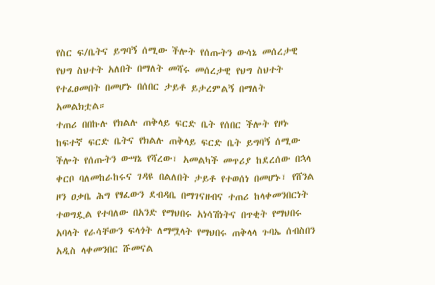የስር ፍ/ቤትና ይግባኝ ሰሚው ችሎት የሰጡትን ውሳኔ መሰረታዊ የህግ ስህተት አለበት በማለት መሻሩ መሰረታዊ የህግ ስህተት የተፈፀመበት በመሆኑ በሰበር ታይቶ ይታረምልኝ በማለት አመልክቷል።
ተጠሪ በበኩሉ የክልሉ ጠቅላይ ፍርድ ቤት የሰበር ችሎት የዞኑ ከፍተኛ ፍርድ ቤትና የክልሉ ጠቅላይ ፍርድ ቤት ይግባኝ ሰሚው ችሎት የሰጡትን ውሣኔ የሻረው፣ አመልካች መጥሪያ ከደረሰው በኋላ ቀርቦ ባለመከራከሩና ገዳዩ በልለበት ታይቶ የተወሰነ በመሆኑ፣ የሸንል ዞን ዐቃቤ ሕግ የፃፈውን ደብዳቤ በማገናዘብና ተጠሪ ከላቀመንበርነት ተወግዷል የተባለው በአንድ የማህበሩ አነሳሽነትና በጥቂት የማህበሩ አባላት የራሳቸውን ፍላጎት ለማሟላት የማህበሩ ጠቅላላ ጉባኤ ሰብስበን አዲስ ላቀመንበር ሹመናል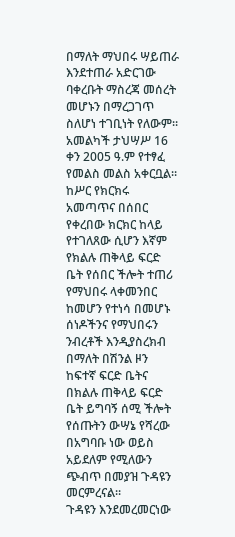በማለት ማህበሩ ሣይጠራ እንደተጠራ አድርገው ባቀረቡት ማስረጃ መሰረት መሆኑን በማረጋገጥ ስለሆነ ተገቢነት የለውም።
አመልካች ታህሣሥ 16 ቀን 2005 ዓ.ም የተፃፈ የመልስ መልስ አቀርቧል።
ከሥር የክርክሩ አመጣጥና በሰበር የቀረበው ክርክር ከላይ የተገለጸው ሲሆን እኛም የክልሉ ጠቅላይ ፍርድ ቤት የሰበር ችሎት ተጠሪ የማህበሩ ላቀመንበር ከመሆን የተነሳ በመሆኑ ሰነዶችንና የማህበሩን ንብረቶች እንዲያስረክብ በማለት በሽንል ዞን ከፍተኛ ፍርድ ቤትና በክልሉ ጠቅላይ ፍርድ ቤት ይግባኝ ሰሚ ችሎት የሰጡትን ውሣኔ የሻረው በአግባቡ ነው ወይስ አይደለም የሚለውን ጭብጥ በመያዝ ጉዳዩን መርምረናል።
ጉዳዩን እንደመረመርነው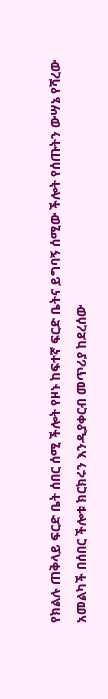የክልሉ ጠቅላይ ፍርድ ቤት ሰበር ሰሚ ችሎት የዞኑ ከፍተኛ ፍርድ ቤትና ይግባኝ ሰሚው ችሎት የሰጡትን ውሣኔ የሻረው አመልካች በሰበር ችሎቱ ክርክሩን እንዲያቀርብ መጥሪያ ከደረሰው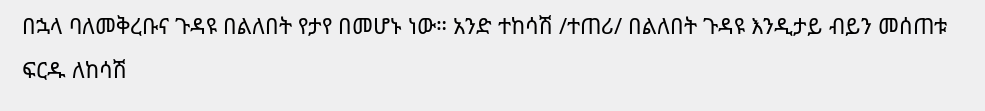በኋላ ባለመቅረቡና ጉዳዩ በልለበት የታየ በመሆኑ ነው። አንድ ተከሳሽ /ተጠሪ/ በልለበት ጉዳዩ እንዲታይ ብይን መሰጠቱ ፍርዱ ለከሳሽ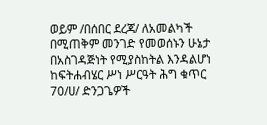ወይም /በሰበር ደረጃ/ ለአመልካች በሚጠቅም መንገድ የመወሰኑን ሁኔታ በአስገዳጅነት የሚያስከትል እንዳልሆነ ከፍትሐብሄር ሥነ ሥርዓት ሕግ ቁጥር 70/ሀ/ ድንጋጌዎች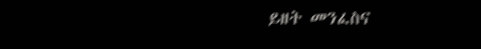ይዘት መንፈስና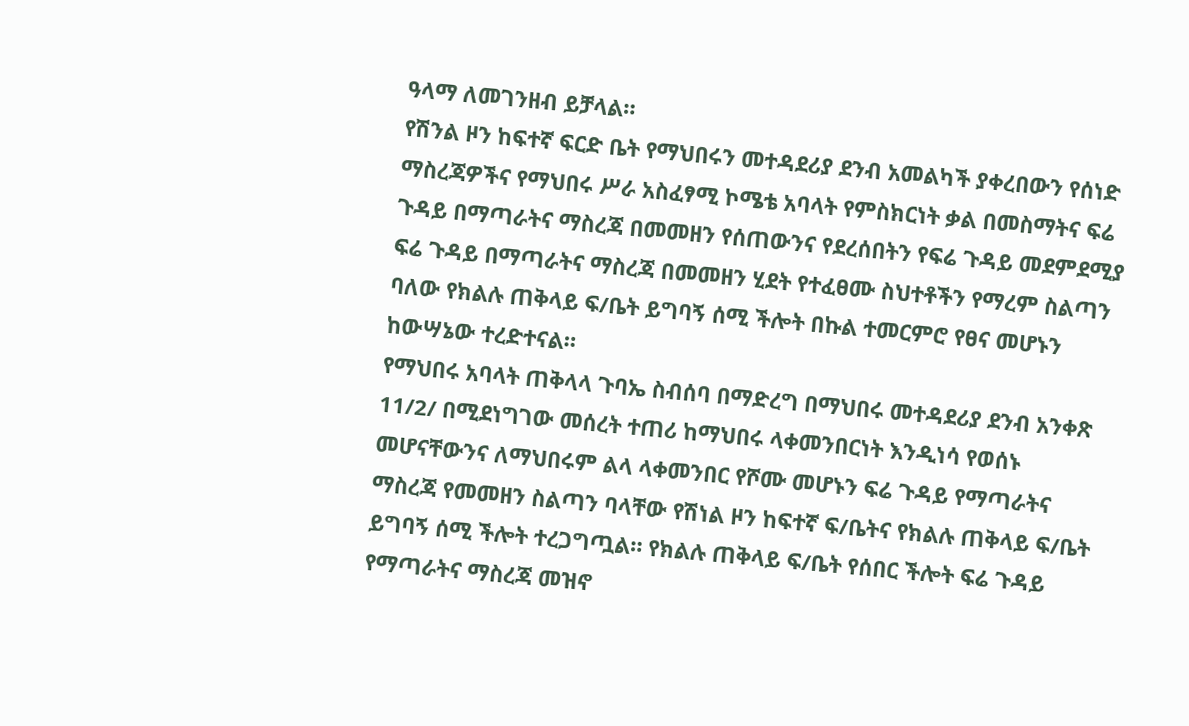ዓላማ ለመገንዘብ ይቻላል።
የሽንል ዞን ከፍተኛ ፍርድ ቤት የማህበሩን መተዳደሪያ ደንብ አመልካች ያቀረበውን የሰነድ ማስረጃዎችና የማህበሩ ሥራ አስፈፃሚ ኮሜቴ አባላት የምስክርነት ቃል በመስማትና ፍሬ ጉዳይ በማጣራትና ማስረጃ በመመዘን የሰጠውንና የደረሰበትን የፍሬ ጉዳይ መደምደሚያ ፍሬ ጉዳይ በማጣራትና ማስረጃ በመመዘን ሂደት የተፈፀሙ ስህተቶችን የማረም ስልጣን ባለው የክልሉ ጠቅላይ ፍ/ቤት ይግባኝ ሰሚ ችሎት በኩል ተመርምሮ የፀና መሆኑን ከውሣኔው ተረድተናል።
የማህበሩ አባላት ጠቅላላ ጉባኤ ስብሰባ በማድረግ በማህበሩ መተዳደሪያ ደንብ አንቀጽ 11/2/ በሚደነግገው መሰረት ተጠሪ ከማህበሩ ላቀመንበርነት እንዲነሳ የወሰኑ መሆናቸውንና ለማህበሩም ልላ ላቀመንበር የሾሙ መሆኑን ፍሬ ጉዳይ የማጣራትና ማስረጃ የመመዘን ስልጣን ባላቸው የሽነል ዞን ከፍተኛ ፍ/ቤትና የክልሉ ጠቅላይ ፍ/ቤት ይግባኝ ሰሚ ችሎት ተረጋግጧል። የክልሉ ጠቅላይ ፍ/ቤት የሰበር ችሎት ፍሬ ጉዳይ የማጣራትና ማስረጃ መዝኖ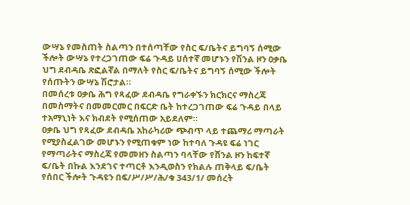ውሣኔ የመስጠት ስልጣን በተሰጣቸው የስር ፍ/ቤትና ይግባኝ ሰሚው ችሎት ውሣኔ የተረጋገጠው ፍሬ ጉዳይ ሀሰተኛ መሆኑን የሽንል ዞን ዐቃቤ ህግ ደብዳቤ ጽፎልኛል በማለት የስር ፍ/ቤትና ይግባኝ ሰሚው ችሎት የሰጡትን ውሣኔ ሽሮታል።
በመሰረቱ ዐቃቤ ሕግ የጻፈው ደብዳቤ የግራቀኙን ክርክርና ማስረጃ በመስማትና በመመርመር በፍርድ ቤት ከተረጋገጠው ፍሬ ጉዳይ በላይ ተአማኒነት እና ክብደት የሚሰጠው አይደለም።
ዐቃቤ ህግ የጻፈው ደብዳቤ አከራካሪው ጭብጥ ላይ ተጨማሪ ማጣራት የሚያስፈልገው መሆኑን የሚጠቁም ነው ከተባለ ጉዳዩ ፍሬ ነገር የማጣራትና ማስረጃ የመመዘን ስልጣን ባላቸው የሸንል ዞን ከፍተኛ ፍ/ቤት በኩል እንደገና ተጣርቶ እንዲወስን የክልሉ ጠቅላይ ፍ/ቤት የሰበር ችሎት ጉዳዩን በፍ/ሥ/ሥ/ሕ/ቁ 343/1/ መሰረት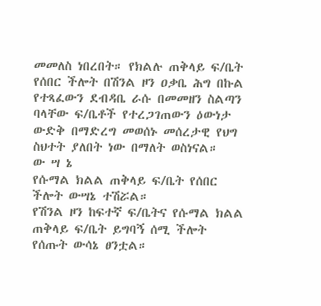መመለስ ነበረበት። የክልሉ ጠቅላይ ፍ/ቤት የሰበር ችሎት በሽንል ዞን ዐቃቤ ሕግ በኩል የተጻፈውን ደብዳቤ ራሱ በመመዘን ስልጣን ባላቸው ፍ/ቤቶች የተረጋገጠውን ዕውነታ ውድቅ በማድረግ መወሰኑ መሰረታዊ የህግ ስህተት ያለበት ነው በማለት ወስነናል።
ው ሣ ኔ
የሱማል ክልል ጠቅላይ ፍ/ቤት የሰበር ችሎት ውሣኔ ተሽሯል።
የሽንል ዞን ከፍተኛ ፍ/ቤትና የሱማል ክልል ጠቅላይ ፍ/ቤት ይግባኝ ሰሚ ችሎት የሰጡት ውሳኔ ፀንቷል።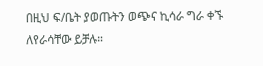በዚህ ፍ/ቤት ያወጡትን ወጭና ኪሳራ ግራ ቀኙ ለየራሳቸው ይቻሉ።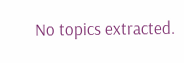No topics extracted.